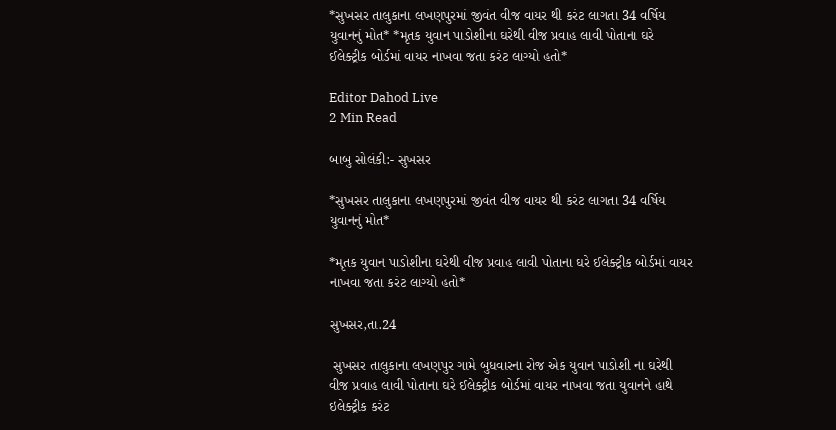*સુખસર તાલુકાના લખણપુરમાં જીવંત વીજ વાયર થી કરંટ લાગતા 34 વર્ષિય યુવાનનું મોત* *મૃતક યુવાન પાડોશીના ઘરેથી વીજ પ્રવાહ લાવી પોતાના ઘરે ઈલેક્ટ્રીક બોર્ડમાં વાયર નાખવા જતા કરંટ લાગ્યો હતો*

Editor Dahod Live
2 Min Read

બાબુ સોલંકી:- સુખસર

*સુખસર તાલુકાના લખણપુરમાં જીવંત વીજ વાયર થી કરંટ લાગતા 34 વર્ષિય યુવાનનું મોત*

*મૃતક યુવાન પાડોશીના ઘરેથી વીજ પ્રવાહ લાવી પોતાના ઘરે ઈલેક્ટ્રીક બોર્ડમાં વાયર નાખવા જતા કરંટ લાગ્યો હતો*

સુખસર,તા.24

 સુખસર તાલુકાના લખણપુર ગામે બુધવારના રોજ એક યુવાન પાડોશી ના ઘરેથી વીજ પ્રવાહ લાવી પોતાના ઘરે ઈલેક્ટ્રીક બોર્ડમાં વાયર નાખવા જતા યુવાનને હાથે ઇલેક્ટ્રીક કરંટ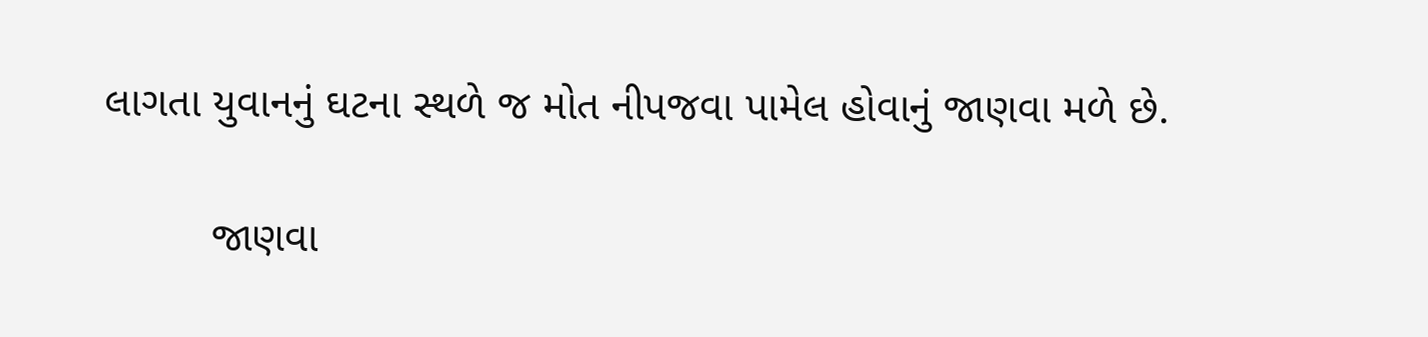લાગતા યુવાનનું ઘટના સ્થળે જ મોત નીપજવા પામેલ હોવાનું જાણવા મળે છે.

         જાણવા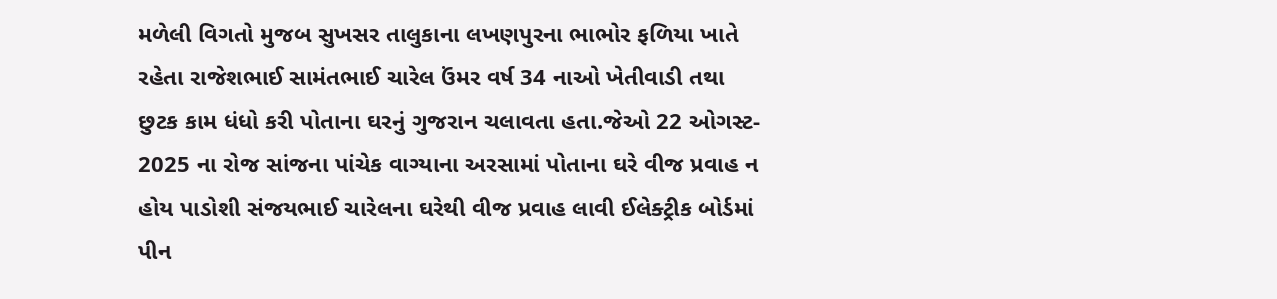મળેલી વિગતો મુજબ સુખસર તાલુકાના લખણપુરના ભાભોર ફળિયા ખાતે રહેતા રાજેશભાઈ સામંતભાઈ ચારેલ ઉંમર વર્ષ 34 નાઓ ખેતીવાડી તથા છુટક કામ ધંધો કરી પોતાના ઘરનું ગુજરાન ચલાવતા હતા.જેઓ 22 ઓગસ્ટ- 2025 ના રોજ સાંજના પાંચેક વાગ્યાના અરસામાં પોતાના ઘરે વીજ પ્રવાહ ન હોય પાડોશી સંજયભાઈ ચારેલના ઘરેથી વીજ પ્રવાહ લાવી ઈલેક્ટ્રીક બોર્ડમાં પીન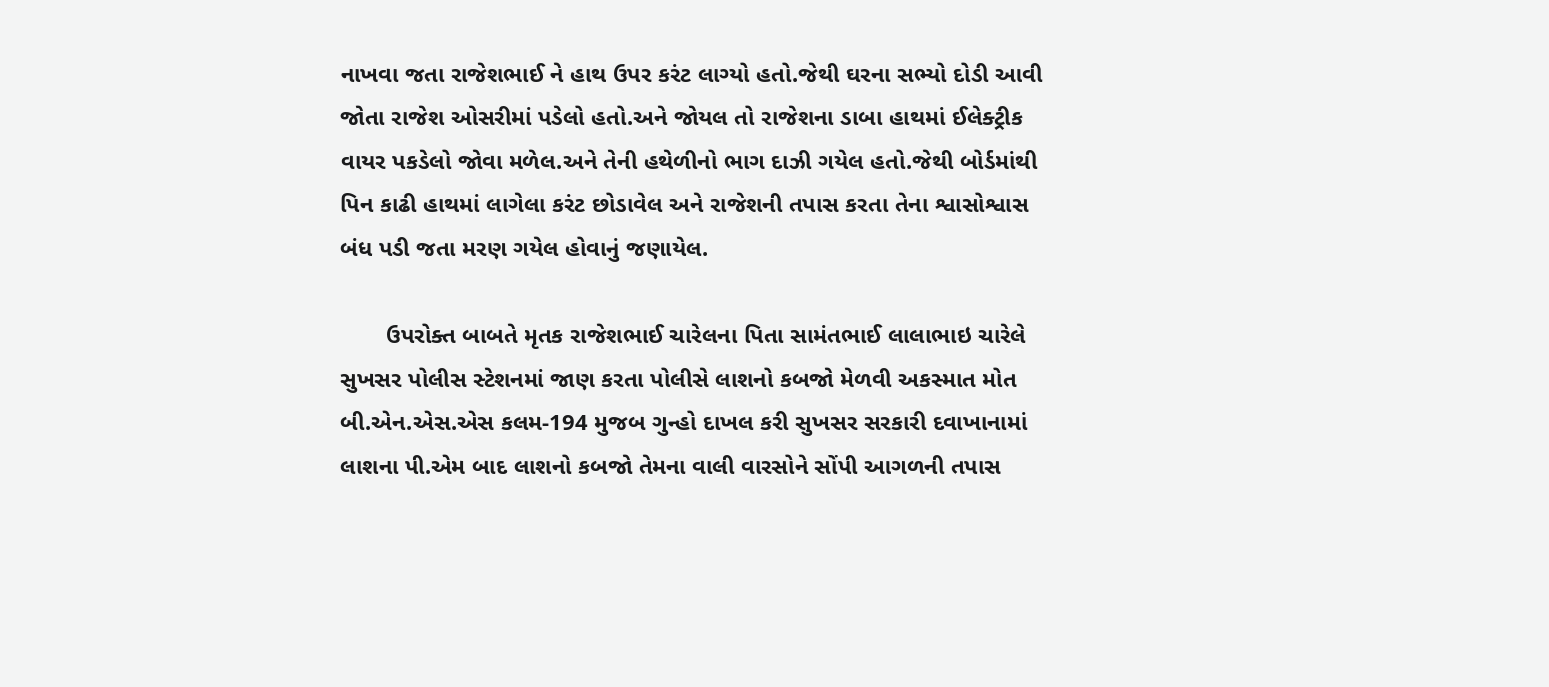નાખવા જતા રાજેશભાઈ ને હાથ ઉપર કરંટ લાગ્યો હતો.જેથી ઘરના સભ્યો દોડી આવી જોતા રાજેશ ઓસરીમાં પડેલો હતો.અને જોયલ તો રાજેશના ડાબા હાથમાં ઈલેક્ટ્રીક વાયર પકડેલો જોવા મળેલ.અને તેની હથેળીનો ભાગ દાઝી ગયેલ હતો.જેથી બોર્ડમાંથી પિન કાઢી હાથમાં લાગેલા કરંટ છોડાવેલ અને રાજેશની તપાસ કરતા તેના શ્વાસોશ્વાસ બંધ પડી જતા મરણ ગયેલ હોવાનું જણાયેલ.

       ઉપરોક્ત બાબતે મૃતક રાજેશભાઈ ચારેલના પિતા સામંતભાઈ લાલાભાઇ ચારેલે સુખસર પોલીસ સ્ટેશનમાં જાણ કરતા પોલીસે લાશનો કબજો મેળવી અકસ્માત મોત બી.એન.એસ.એસ કલમ-194 મુજબ ગુન્હો દાખલ કરી સુખસર સરકારી દવાખાનામાં લાશના પી.એમ બાદ લાશનો કબજો તેમના વાલી વારસોને સોંપી આગળની તપાસ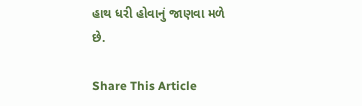હાથ ધરી હોવાનું જાણવા મળે છે.

Share This Article